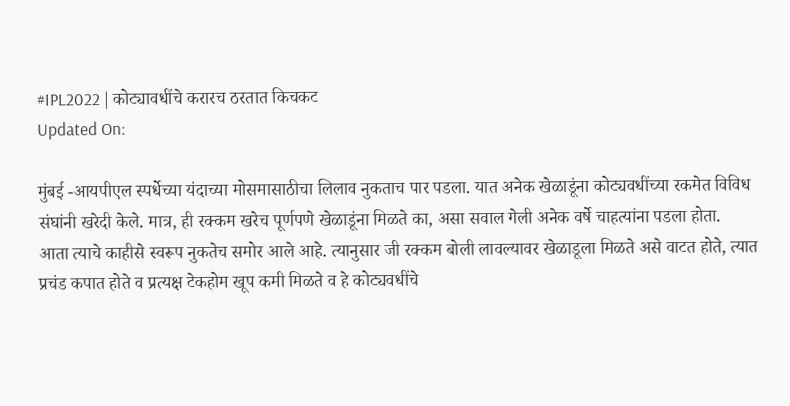#IPL2022 | कोट्यावधींचे करारच ठरतात किचकट
Updated On:

मुंबई -आयपीएल स्पर्धेच्या यंदाच्या मोसमासाठीचा लिलाव नुकताच पार पडला. यात अनेक खेळाडूंना कोट्यवधींच्या रकमेत विविध संघांनी खरेदी केले. मात्र, ही रक्कम खरेच पूर्णपणे खेळाडूंना मिळते का, असा सवाल गेली अनेक वर्षे चाहत्यांना पडला होता.
आता त्याचे काहीसे स्वरूप नुकतेच समोर आले आहे. त्यानुसार जी रक्कम बोली लावल्यावर खेळाडूला मिळते असे वाटत होते, त्यात प्रचंड कपात होते व प्रत्यक्ष टेकहोम खूप कमी मिळते व हे कोट्यवधींचे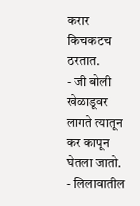करार किचकटच ठरतात.
- जी बोली खेळाडूवर लागते त्यातून कर कापून घेतला जातो.
- लिलावातील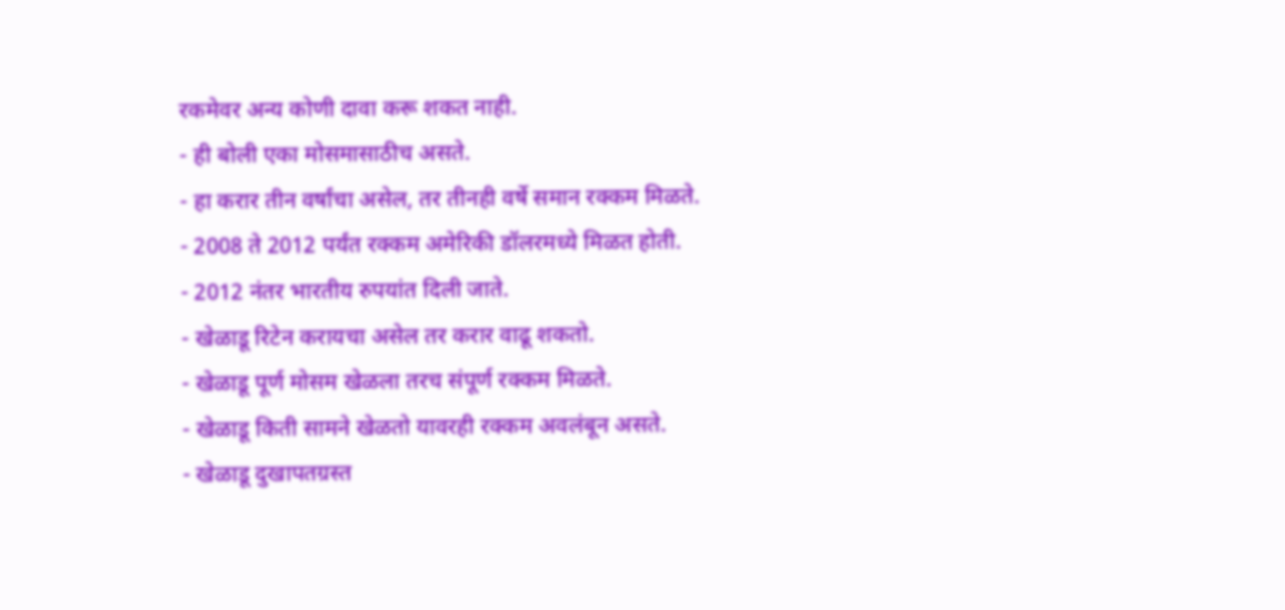रकमेवर अन्य कोणी दावा करू शकत नाही.
- ही बोली एका मोसमासाठीच असते.
- हा करार तीन वर्षांचा असेल, तर तीनही वर्षे समान रक्कम मिळते.
- 2008 ते 2012 पर्यंत रक्कम अमेरिकी डॉलरमध्ये मिळत होती.
- 2012 नंतर भारतीय रुपयांत दिली जाते.
- खेळाडू रिटेन करायचा असेल तर करार वाढू शकतो.
- खेळाडू पूर्ण मोसम खेळला तरच संपूर्ण रक्कम मिळते.
- खेळाडू किती सामने खेळतो यावरही रक्कम अवलंबून असते.
- खेळाडू दुखापतग्रस्त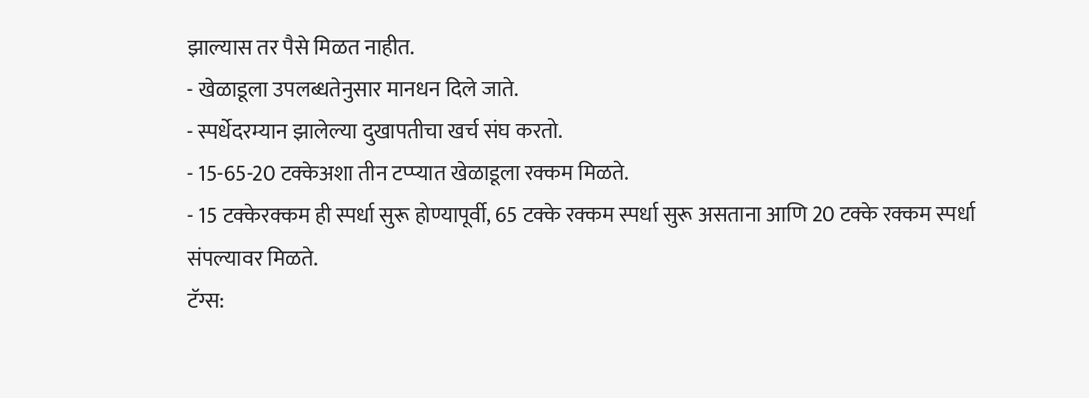झाल्यास तर पैसे मिळत नाहीत.
- खेळाडूला उपलब्धतेनुसार मानधन दिले जाते.
- स्पर्धेदरम्यान झालेल्या दुखापतीचा खर्च संघ करतो.
- 15-65-20 टक्केअशा तीन टप्प्यात खेळाडूला रक्कम मिळते.
- 15 टक्केरक्कम ही स्पर्धा सुरू होण्यापूर्वी, 65 टक्के रक्कम स्पर्धा सुरू असताना आणि 20 टक्के रक्कम स्पर्धा संपल्यावर मिळते.
टॅग्स: